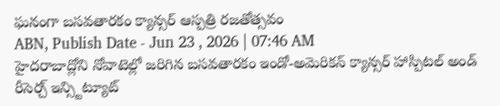ఘనంగా బసవతారకం క్యాన్సర్ ఆస్పత్రి రజతోత్సవం
ABN, Publish Date - Jun 23 , 2026 | 07:46 AM
హైదరాబాద్లోని నోవాటెల్లో జరిగిన బసవతారకం ఇండో-అమెరికన్ క్యాన్సర్ హాస్పిటల్ అండ్ రీసెర్చ్ ఇన్స్టిట్యూట్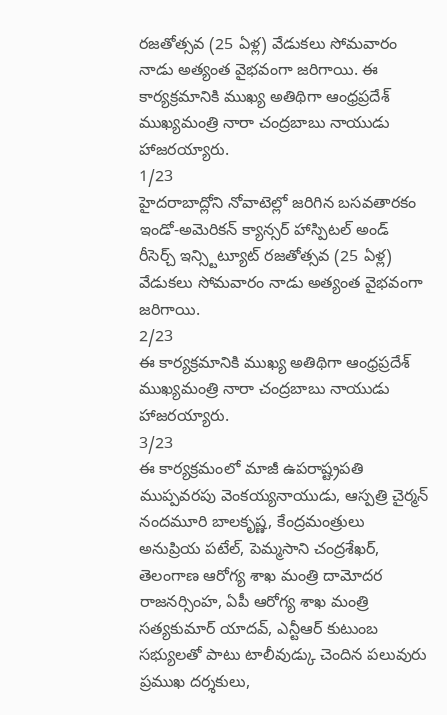రజతోత్సవ (25 ఏళ్ల) వేడుకలు సోమవారం నాడు అత్యంత వైభవంగా జరిగాయి. ఈ కార్యక్రమానికి ముఖ్య అతిథిగా ఆంధ్రప్రదేశ్ ముఖ్యమంత్రి నారా చంద్రబాబు నాయుడు హాజరయ్యారు.
1/23
హైదరాబాద్లోని నోవాటెల్లో జరిగిన బసవతారకం ఇండో-అమెరికన్ క్యాన్సర్ హాస్పిటల్ అండ్ రీసెర్చ్ ఇన్స్టిట్యూట్ రజతోత్సవ (25 ఏళ్ల) వేడుకలు సోమవారం నాడు అత్యంత వైభవంగా జరిగాయి.
2/23
ఈ కార్యక్రమానికి ముఖ్య అతిథిగా ఆంధ్రప్రదేశ్ ముఖ్యమంత్రి నారా చంద్రబాబు నాయుడు హాజరయ్యారు.
3/23
ఈ కార్యక్రమంలో మాజీ ఉపరాష్ట్రపతి ముప్పవరపు వెంకయ్యనాయుడు, ఆస్పత్రి చైర్మన్ నందమూరి బాలకృష్ణ, కేంద్రమంత్రులు అనుప్రియ పటేల్, పెమ్మసాని చంద్రశేఖర్, తెలంగాణ ఆరోగ్య శాఖ మంత్రి దామోదర రాజనర్సింహ, ఏపీ ఆరోగ్య శాఖ మంత్రి సత్యకుమార్ యాదవ్, ఎన్టీఆర్ కుటుంబ సభ్యులతో పాటు టాలీవుడ్కు చెందిన పలువురు ప్రముఖ దర్శకులు,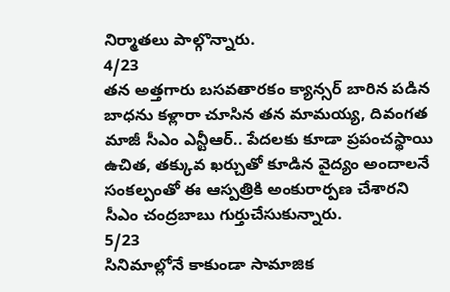నిర్మాతలు పాల్గొన్నారు.
4/23
తన అత్తగారు బసవతారకం క్యాన్సర్ బారిన పడిన బాధను కళ్లారా చూసిన తన మామయ్య, దివంగత మాజీ సీఎం ఎన్టీఆర్.. పేదలకు కూడా ప్రపంచస్థాయి ఉచిత, తక్కువ ఖర్చుతో కూడిన వైద్యం అందాలనే సంకల్పంతో ఈ ఆస్పత్రికి అంకురార్పణ చేశారని సీఎం చంద్రబాబు గుర్తుచేసుకున్నారు.
5/23
సినిమాల్లోనే కాకుండా సామాజిక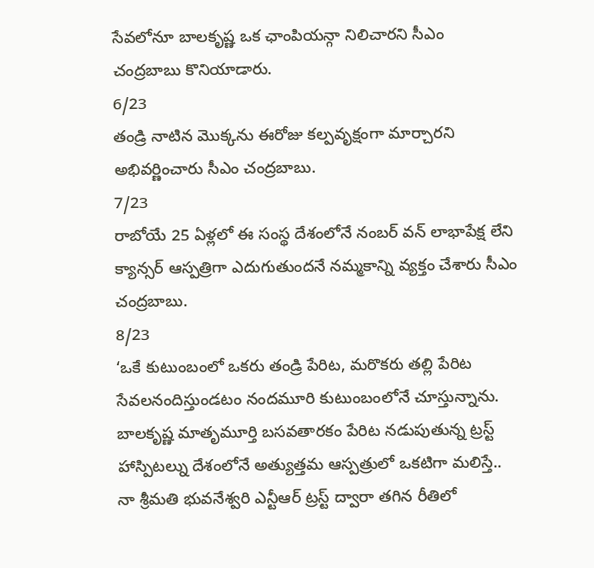సేవలోనూ బాలకృష్ణ ఒక ఛాంపియన్గా నిలిచారని సీఎం చంద్రబాబు కొనియాడారు.
6/23
తండ్రి నాటిన మొక్కను ఈరోజు కల్పవృక్షంగా మార్చారని అభివర్ణించారు సీఎం చంద్రబాబు.
7/23
రాబోయే 25 ఏళ్లలో ఈ సంస్థ దేశంలోనే నంబర్ వన్ లాభాపేక్ష లేని క్యాన్సర్ ఆస్పత్రిగా ఎదుగుతుందనే నమ్మకాన్ని వ్యక్తం చేశారు సీఎం చంద్రబాబు.
8/23
‘ఒకే కుటుంబంలో ఒకరు తండ్రి పేరిట, మరొకరు తల్లి పేరిట సేవలనందిస్తుండటం నందమూరి కుటుంబంలోనే చూస్తున్నాను. బాలకృష్ణ మాతృమూర్తి బసవతారకం పేరిట నడుపుతున్న ట్రస్ట్ హాస్పిటల్ను దేశంలోనే అత్యుత్తమ ఆస్పత్రులో ఒకటిగా మలిస్తే.. నా శ్రీమతి భువనేశ్వరి ఎన్టీఆర్ ట్రస్ట్ ద్వారా తగిన రీతిలో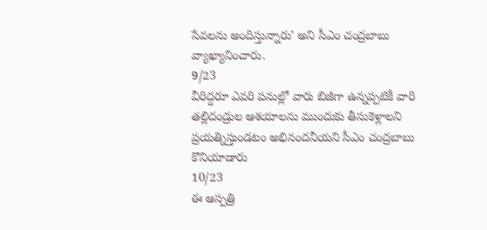సేవలను అందిస్తున్నారు’ అని సీఎం చంద్రబాబు వ్యాఖ్యానించారు.
9/23
వీరిద్దరూ ఎవరి పనుల్లో వారు బిజీగా ఉన్నప్పటికీ వారి తల్లిదండ్రుల ఆశయాలను ముందుకు తీసుకెళ్లాలని ప్రయత్నిస్తుండటం అభినందనీయని సీఎం చంద్రబాబు కొనియాడారు
10/23
ఈ ఆస్పత్రి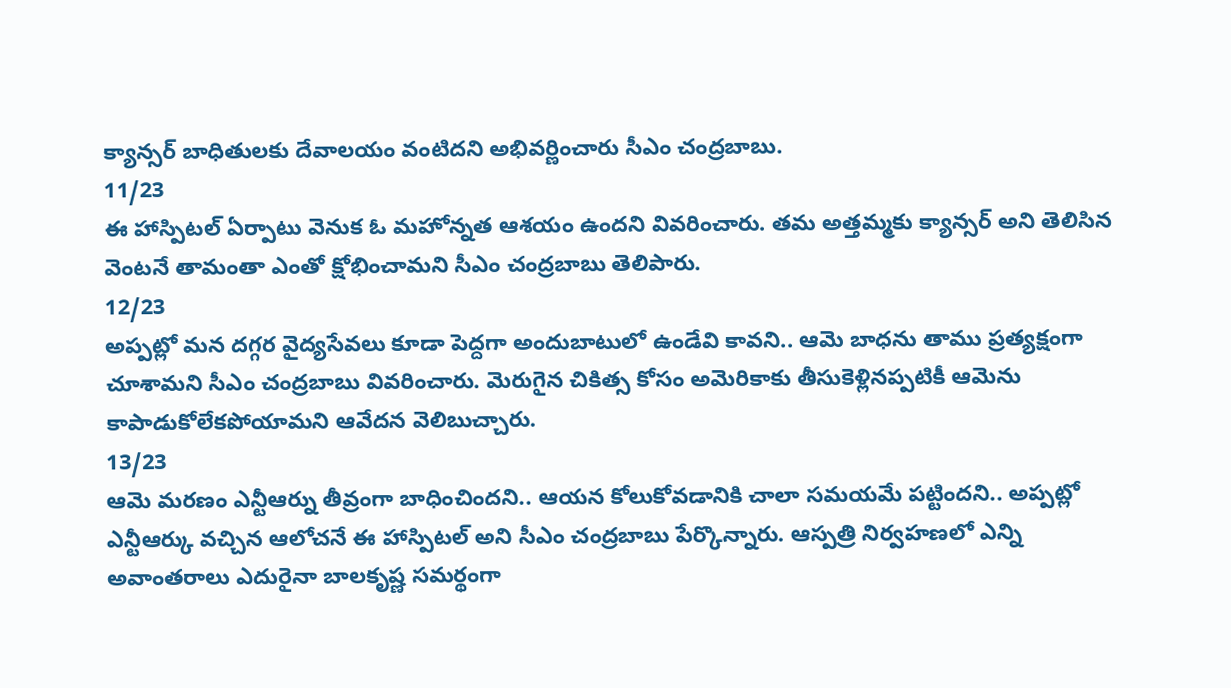క్యాన్సర్ బాధితులకు దేవాలయం వంటిదని అభివర్ణించారు సీఎం చంద్రబాబు.
11/23
ఈ హాస్పిటల్ ఏర్పాటు వెనుక ఓ మహోన్నత ఆశయం ఉందని వివరించారు. తమ అత్తమ్మకు క్యాన్సర్ అని తెలిసిన వెంటనే తామంతా ఎంతో క్షోభించామని సీఎం చంద్రబాబు తెలిపారు.
12/23
అప్పట్లో మన దగ్గర వైద్యసేవలు కూడా పెద్దగా అందుబాటులో ఉండేవి కావని.. ఆమె బాధను తాము ప్రత్యక్షంగా చూశామని సీఎం చంద్రబాబు వివరించారు. మెరుగైన చికిత్స కోసం అమెరికాకు తీసుకెళ్లినప్పటికీ ఆమెను కాపాడుకోలేకపోయామని ఆవేదన వెలిబుచ్చారు.
13/23
ఆమె మరణం ఎన్టీఆర్ను తీవ్రంగా బాధించిందని.. ఆయన కోలుకోవడానికి చాలా సమయమే పట్టిందని.. అప్పట్లో ఎన్టీఆర్కు వచ్చిన ఆలోచనే ఈ హాస్పిటల్ అని సీఎం చంద్రబాబు పేర్కొన్నారు. ఆస్పత్రి నిర్వహణలో ఎన్ని అవాంతరాలు ఎదురైనా బాలకృష్ణ సమర్థంగా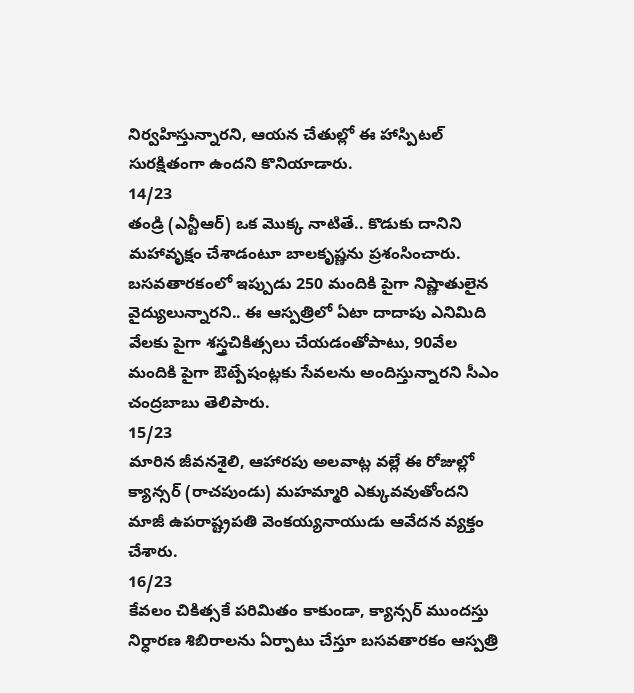నిర్వహిస్తున్నారని, ఆయన చేతుల్లో ఈ హాస్పిటల్ సురక్షితంగా ఉందని కొనియాడారు.
14/23
తండ్రి (ఎన్టీఆర్) ఒక మొక్క నాటితే.. కొడుకు దానిని మహావృక్షం చేశాడంటూ బాలకృష్ణను ప్రశంసించారు. బసవతారకంలో ఇప్పుడు 250 మందికి పైగా నిష్ణాతులైన వైద్యులున్నారని.. ఈ ఆస్పత్రిలో ఏటా దాదాపు ఎనిమిది వేలకు పైగా శస్త్రచికిత్సలు చేయడంతోపాటు, 90వేల మందికి పైగా ఔట్పేషంట్లకు సేవలను అందిస్తున్నారని సీఎం చంద్రబాబు తెలిపారు.
15/23
మారిన జీవనశైలి, ఆహారపు అలవాట్ల వల్లే ఈ రోజుల్లో క్యాన్సర్ (రాచపుండు) మహమ్మారి ఎక్కువవుతోందని మాజీ ఉపరాష్ట్రపతి వెంకయ్యనాయుడు ఆవేదన వ్యక్తం చేశారు.
16/23
కేవలం చికిత్సకే పరిమితం కాకుండా, క్యాన్సర్ ముందస్తు నిర్ధారణ శిబిరాలను ఏర్పాటు చేస్తూ బసవతారకం ఆస్పత్రి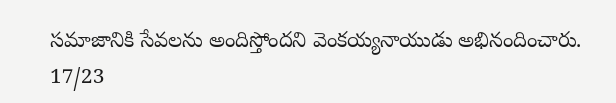సమాజానికి సేవలను అందిస్తోందని వెంకయ్యనాయుడు అభినందించారు.
17/23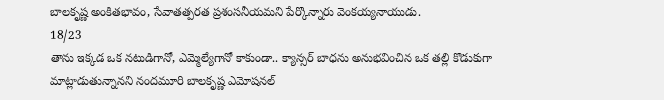బాలకృష్ణ అంకితభావం, సేవాతత్పరత ప్రశంసనీయమని పేర్కొన్నారు వెంకయ్యనాయుడు.
18/23
తాను ఇక్కడ ఒక నటుడిగానో, ఎమ్మెల్యేగానో కాకుండా.. క్యాన్సర్ బాధను అనుభవించిన ఒక తల్లి కొడుకుగా మాట్లాడుతున్నానని నందమూరి బాలకృష్ణ ఎమోషనల్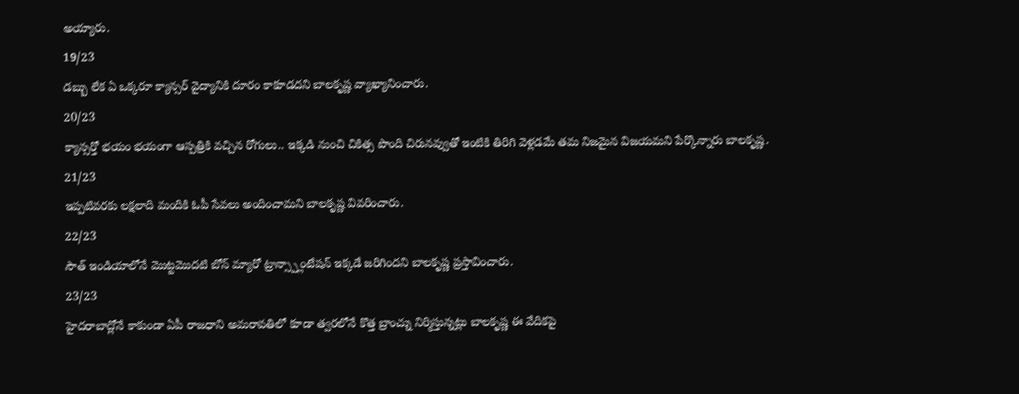అయ్యారు.
19/23
డబ్బు లేక ఏ ఒక్కరూ క్యాన్సర్ వైద్యానికి దూరం కాకూడదని బాలకృష్ణ వ్యాఖ్యానించారు.
20/23
క్యాన్సర్తో భయం భయంగా ఆస్పత్రికి వచ్చిన రోగులు.. ఇక్కడి నుంచి చికిత్స పొంది చిరునవ్వుతో ఇంటికి తిరిగి వెళ్లడమే తమ నిజమైన విజయమని పేర్కొన్నారు బాలకృష్ణ.
21/23
ఇప్పటివరకు లక్షలాది మందికి ఓపీ సేవలు అందించామని బాలకృష్ణ వివరించారు.
22/23
సౌత్ ఇండియాలోనే మొట్టమొదటి బోన్ మ్యారో ట్రాన్స్ప్లాంటేషన్ ఇక్కడే జరిగిందని బాలకృష్ణ ప్రస్తావించారు.
23/23
హైదరాబాద్లోనే కాకుండా ఏపీ రాజధాని అమరావతిలో కూడా త్వరలోనే కొత్త బ్రాంచ్ను నిర్మిస్తున్నట్లు బాలకృష్ణ ఈ వేదికపై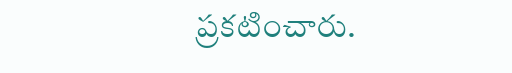ప్రకటించారు.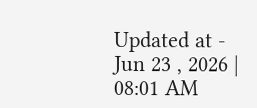Updated at - Jun 23 , 2026 | 08:01 AM